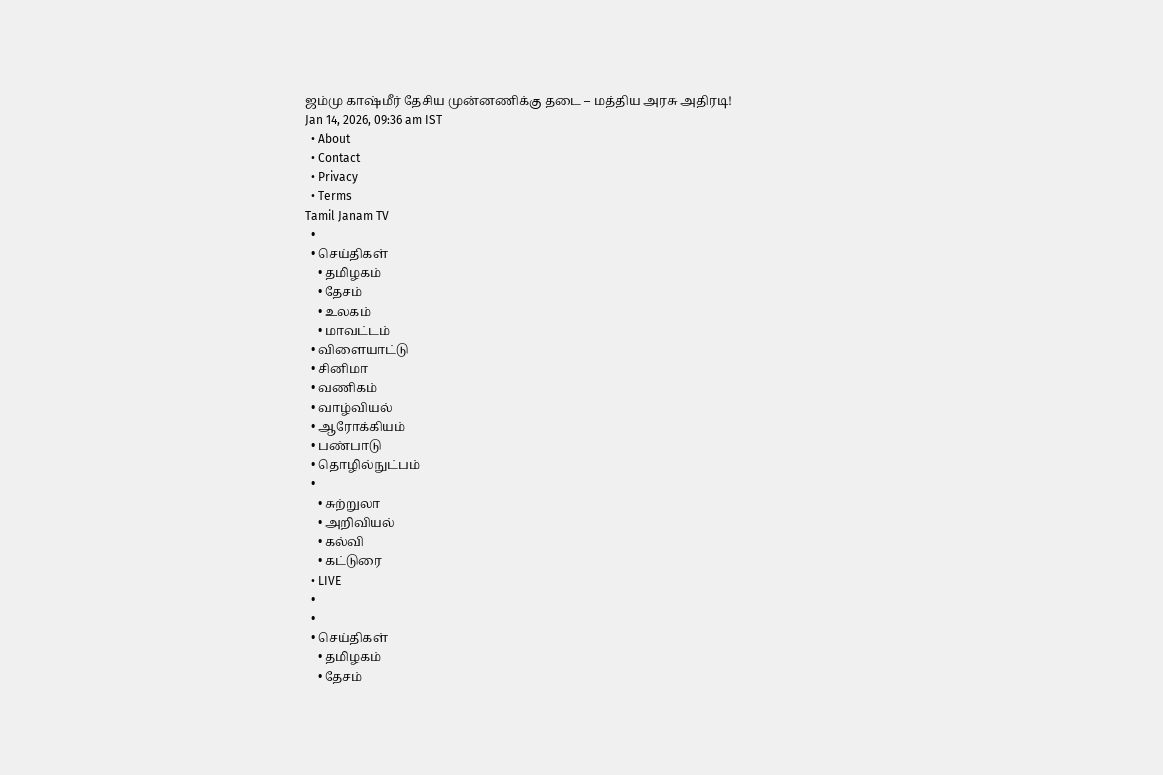ஜம்மு காஷ்மீர் தேசிய முன்னணிக்கு தடை – மத்திய அரசு அதிரடி!
Jan 14, 2026, 09:36 am IST
  • About
  • Contact
  • Privacy
  • Terms
Tamil Janam TV
  •
  • செய்திகள்
    • தமிழகம்
    • தேசம்
    • உலகம்
    • மாவட்டம்
  • விளையாட்டு
  • சினிமா
  • வணிகம்
  • வாழ்வியல்
  • ஆரோக்கியம்
  • பண்பாடு
  • தொழில்நுட்பம்
  •
    • சுற்றுலா
    • அறிவியல்
    • கல்வி
    • கட்டுரை
  • LIVE
  •
  •
  • செய்திகள்
    • தமிழகம்
    • தேசம்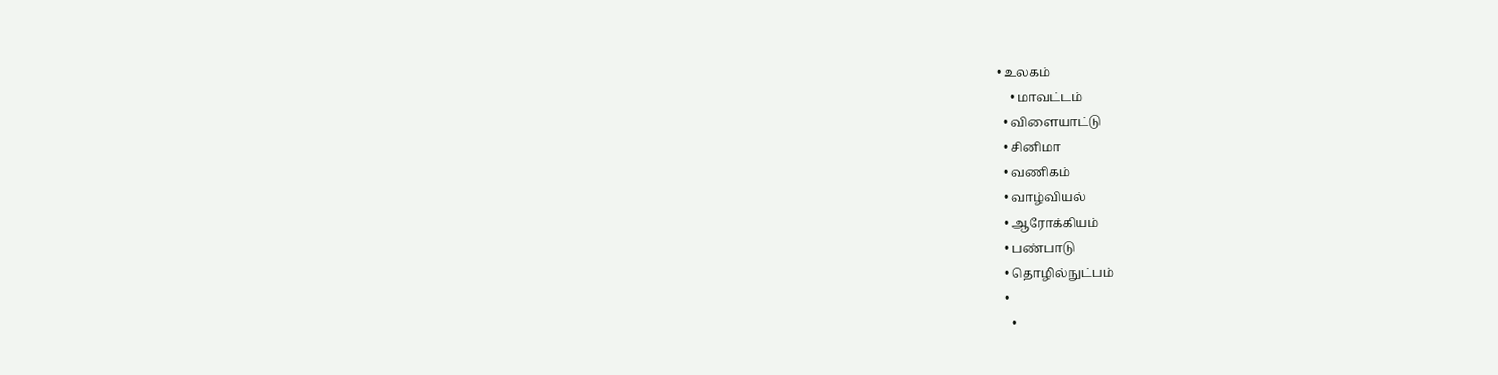• உலகம்
    • மாவட்டம்
  • விளையாட்டு
  • சினிமா
  • வணிகம்
  • வாழ்வியல்
  • ஆரோக்கியம்
  • பண்பாடு
  • தொழில்நுட்பம்
  •
    •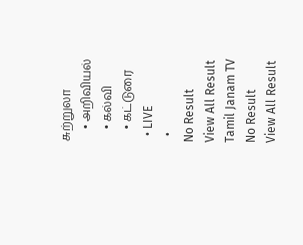சுற்றுலா
    • அறிவியல்
    • கல்வி
    • கட்டுரை
  • LIVE
  •
No Result
View All Result
Tamil Janam TV
No Result
View All Result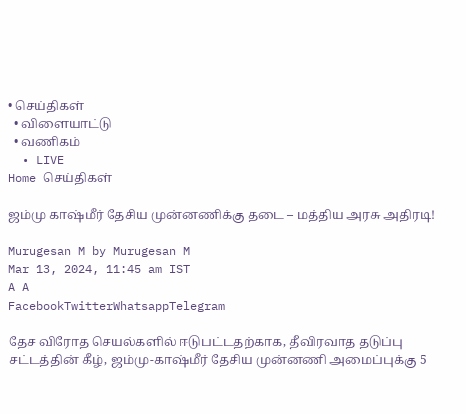• செய்திகள்
  • விளையாட்டு
  • வணிகம்
  • LIVE
Home செய்திகள்

ஜம்மு காஷ்மீர் தேசிய முன்னணிக்கு தடை – மத்திய அரசு அதிரடி!

Murugesan M by Murugesan M
Mar 13, 2024, 11:45 am IST
A A
FacebookTwitterWhatsappTelegram

தேச விரோத செயல்களில் ஈடுபட்டதற்காக, தீவிரவாத தடுப்பு சட்டத்தின் கீழ், ஜம்மு-காஷ்மீர் தேசிய முன்னணி அமைப்புக்கு 5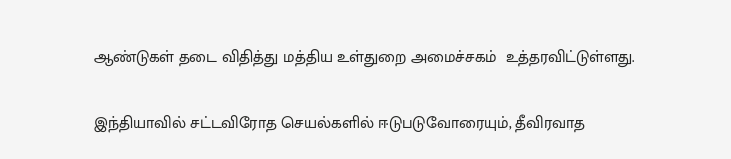ஆண்டுகள் தடை விதித்து மத்திய உள்துறை அமைச்சகம்  உத்தரவிட்டுள்ளது.

இந்தியாவில் சட்டவிரோத செயல்களில் ஈடுபடுவோரையும், தீவிரவாத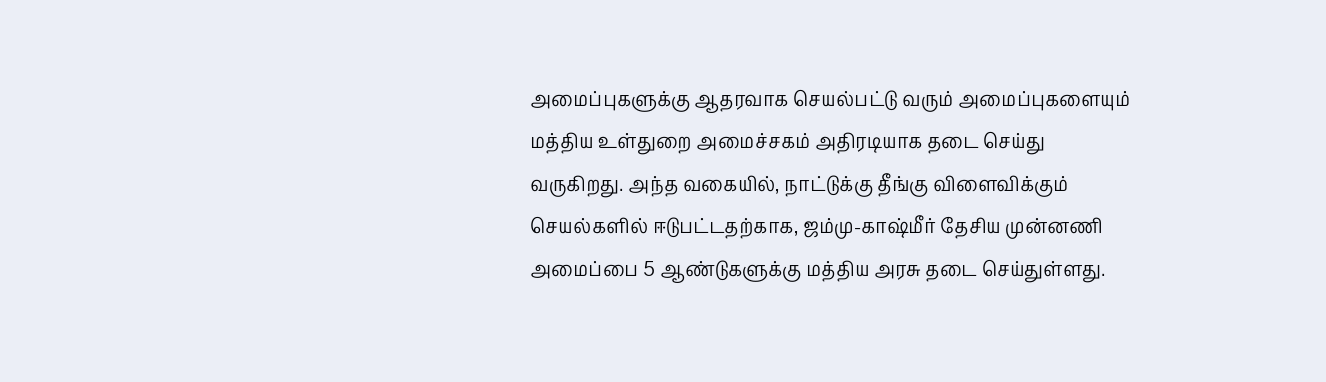அமைப்புகளுக்கு ஆதரவாக செயல்பட்டு வரும் அமைப்புகளையும் மத்திய உள்துறை அமைச்சகம் அதிரடியாக தடை செய்து வருகிறது. அந்த வகையில், நாட்டுக்கு தீங்கு விளைவிக்கும் செயல்களில் ஈடுபட்டதற்காக, ஜம்மு-காஷ்மீர் தேசிய முன்னணி அமைப்பை 5 ஆண்டுகளுக்கு மத்திய அரசு தடை செய்துள்ளது.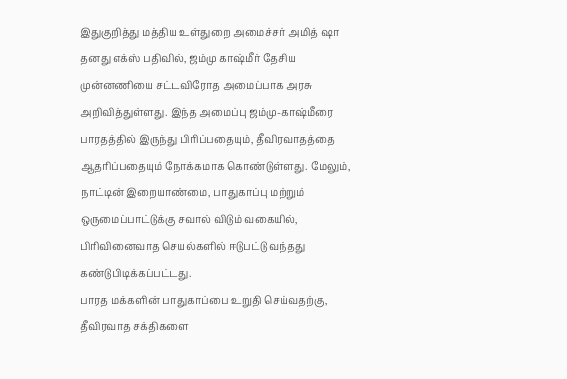இதுகுறித்து மத்திய உள்துறை அமைச்சர் அமித் ஷா தனது எக்ஸ் பதிவில், ஜம்மு காஷ்மீர் தேசிய முன்னணியை சட்டவிரோத அமைப்பாக அரசு அறிவித்துள்ளது. இந்த அமைப்பு ஜம்மு-காஷ்மீரை பாரதத்தில் இருந்து பிரிப்பதையும், தீவிரவாதத்தை ஆதரிப்பதையும் நோக்கமாக கொண்டுள்ளது. மேலும், நாட்டின் இறையாண்மை, பாதுகாப்பு மற்றும் ஒருமைப்பாட்டுக்கு சவால் விடும் வகையில், பிரிவினைவாத செயல்களில் ஈடுபட்டு வந்தது கண்டுபிடிக்கப்பட்டது.
பாரத மக்களின் பாதுகாப்பை உறுதி செய்வதற்கு, தீவிரவாத சக்திகளை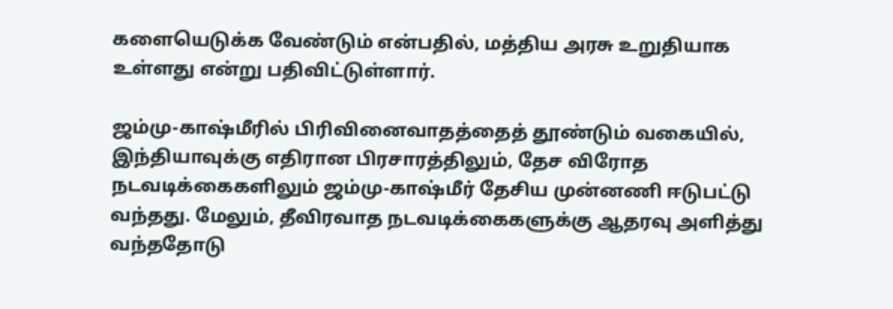களையெடுக்க வேண்டும் என்பதில், மத்திய அரசு உறுதியாக உள்ளது என்று பதிவிட்டுள்ளார்.

ஜம்மு-காஷ்மீரில் பிரிவினைவாதத்தைத் தூண்டும் வகையில், இந்தியாவுக்கு எதிரான பிரசாரத்திலும், தேச விரோத நடவடிக்கைகளிலும் ஜம்மு-காஷ்மீர் தேசிய முன்னணி ஈடுபட்டு வந்தது. மேலும், தீவிரவாத நடவடிக்கைகளுக்கு ஆதரவு அளித்து வந்ததோடு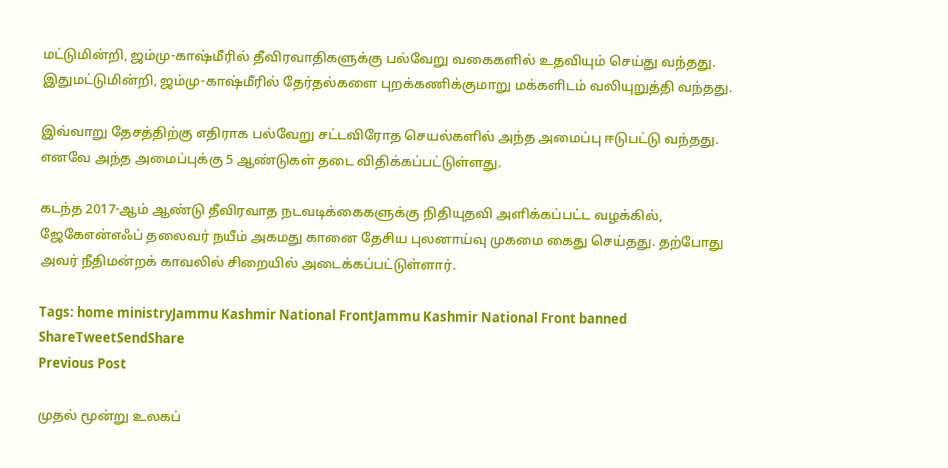மட்டுமின்றி, ஜம்மு-காஷ்மீரில் தீவிரவாதிகளுக்கு பல்வேறு வகைகளில் உதவியும் செய்து வந்தது. இதுமட்டுமின்றி, ஜம்மு-காஷ்மீரில் தேர்தல்களை புறக்கணிக்குமாறு மக்களிடம் வலியுறுத்தி வந்தது.

இவ்வாறு தேசத்திற்கு எதிராக பல்வேறு சட்டவிரோத செயல்களில் அந்த அமைப்பு ஈடுபட்டு வந்தது. எனவே அந்த அமைப்புக்கு 5 ஆண்டுகள் தடை விதிக்கப்பட்டுள்ளது.

கடந்த 2017-ஆம் ஆண்டு தீவிரவாத நடவடிக்கைகளுக்கு நிதியுதவி அளிக்கப்பட்ட வழக்கில், ஜேகேஎன்எஃப் தலைவர் நயீம் அகமது கானை தேசிய புலனாய்வு முகமை கைது செய்தது. தற்போது அவர் நீதிமன்றக் காவலில் சிறையில் அடைக்கப்பட்டுள்ளார்.

Tags: home ministryJammu Kashmir National FrontJammu Kashmir National Front banned
ShareTweetSendShare
Previous Post

முதல் மூன்று உலகப்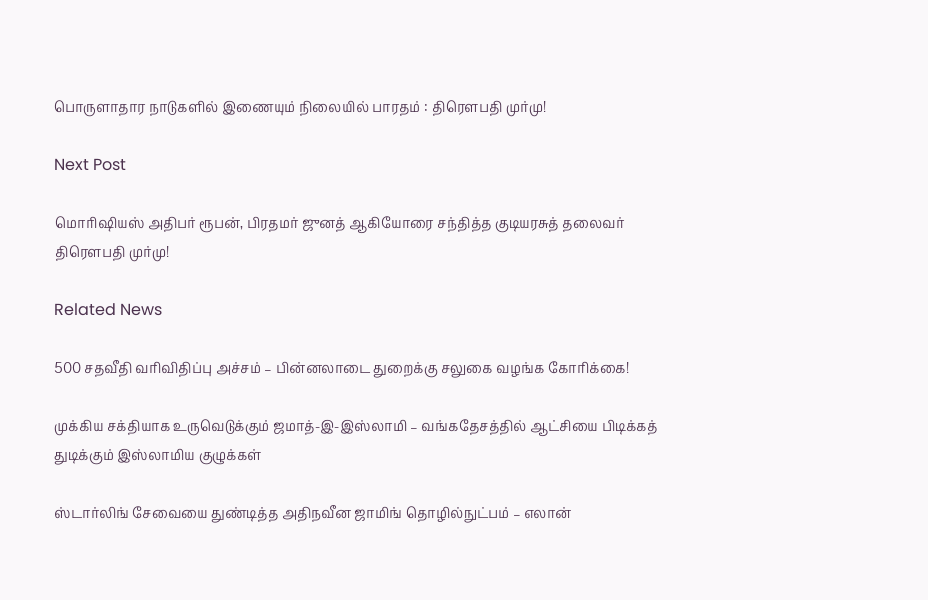பொருளாதார நாடுகளில் இணையும் நிலையில் பாரதம் : திரௌபதி முர்மு!

Next Post

மொரிஷியஸ் அதிபர் ரூபன், பிரதமர் ஜுனத் ஆகியோரை சந்தித்த குடியரசுத் தலைவர் திரௌபதி முர்மு!

Related News

500 சதவீதி வரிவிதிப்பு அச்சம் – பின்னலாடை துறைக்கு சலுகை வழங்க கோரிக்கை!

முக்கிய சக்தியாக உருவெடுக்கும் ஜமாத்-இ-இஸ்லாமி – வங்கதேசத்தில் ஆட்சியை பிடிக்கத் துடிக்கும் இஸ்லாமிய குழுக்கள்

ஸ்டார்லிங் சேவையை துண்டித்த அதிநவீன ஜாமிங் தொழில்நுட்பம் – எலான்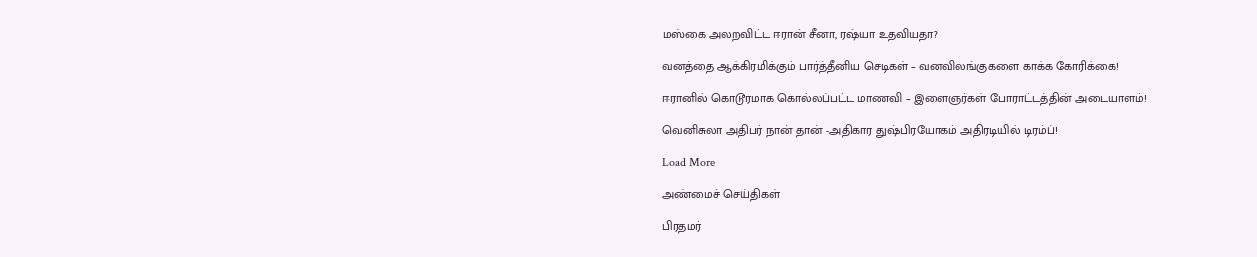மஸ்கை அலறவிட்ட ஈரான் சீனா, ரஷ்யா உதவியதா?

வனத்தை ஆக்கிரமிக்கும் பார்த்தீனிய செடிகள் – வனவிலங்குகளை காக்க கோரிக்கை!

ஈரானில் கொடூரமாக கொல்லப்பட்ட மாணவி – இளைஞர்கள் போராட்டத்தின் அடையாளம்!

வெனிசுலா அதிபர் நான் தான் -அதிகார துஷ்பிரயோகம் அதிரடியில் டிரம்ப்!

Load More

அண்மைச் செய்திகள்

பிரதமர்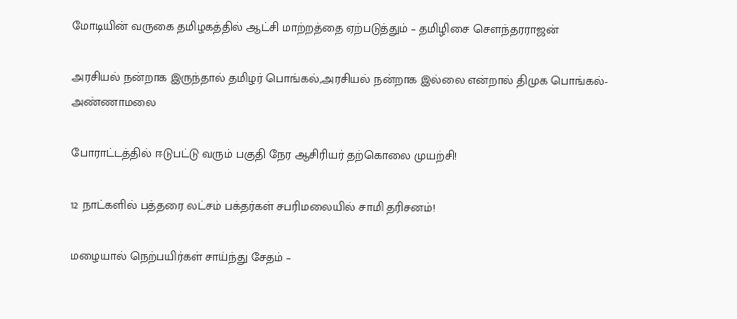மோடியின் வருகை தமிழகத்தில் ஆட்சி மாற்றத்தை ஏற்படுத்தும் – தமிழிசை சௌந்தரராஜன்

அரசியல் நன்றாக இருந்தால் தமிழர் பொங்கல்,அரசியல் நன்றாக இல்லை என்றால் திமுக பொங்கல்- அண்ணாமலை

போராட்டத்தில் ஈடுபட்டு வரும் பகுதி நேர ஆசிரியர் தற்கொலை முயற்சி!

12 நாட்களில் பத்தரை லட்சம் பக்தர்கள் சபரிமலையில் சாமி தரிசனம்!

மழையால் நெற்பயிர்கள் சாய்ந்து சேதம் –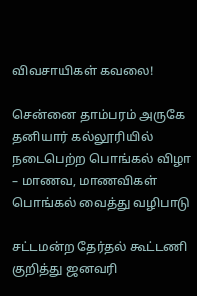விவசாயிகள் கவலை!

சென்னை தாம்பரம் அருகே தனியார் கல்லூரியில் நடைபெற்ற பொங்கல் விழா – மாணவ, மாணவிகள் பொங்கல் வைத்து வழிபாடு

சட்டமன்ற தேர்தல் கூட்டணி குறித்து ஜனவரி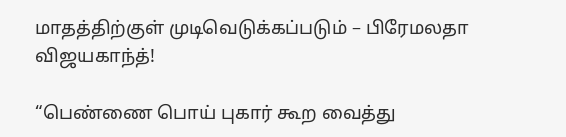மாதத்திற்குள் முடிவெடுக்கப்படும் – பிரேமலதா விஜயகாந்த்!

“பெண்ணை பொய் புகார் கூற வைத்து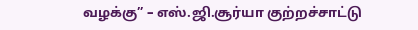வழக்கு” – எஸ்.ஜி.சூர்யா குற்றச்சாட்டு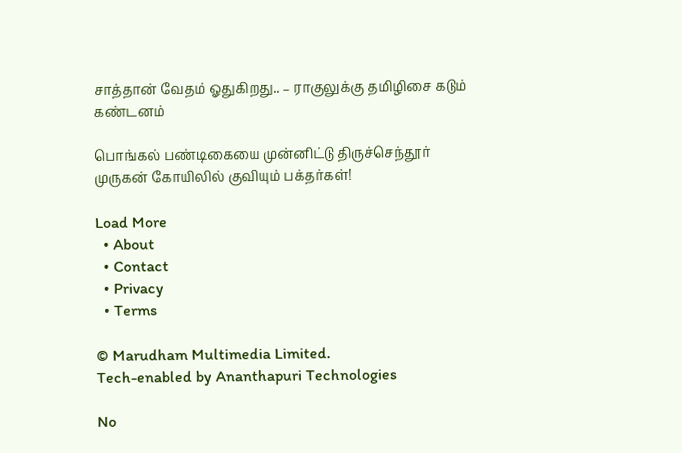சாத்தான் வேதம் ஓதுகிறது.. – ராகுலுக்கு தமிழிசை கடும் கண்டனம்

பொங்கல் பண்டிகையை முன்னிட்டு திருச்செந்தூர் முருகன் கோயிலில் குவியும் பக்தர்கள்!

Load More
  • About
  • Contact
  • Privacy
  • Terms

© Marudham Multimedia Limited.
Tech-enabled by Ananthapuri Technologies

No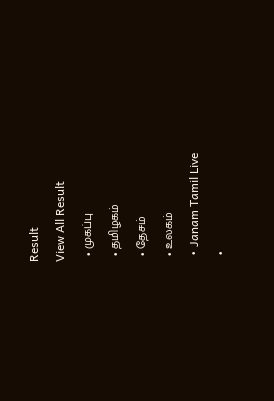Result
View All Result
  • முகப்பு
  • தமிழகம்
  • தேசம்
  • உலகம்
  • Janam Tamil Live
  •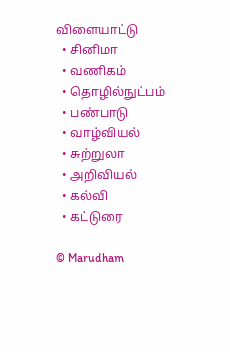விளையாட்டு
  • சினிமா
  • வணிகம்
  • தொழில்நுட்பம்
  • பண்பாடு
  • வாழ்வியல்
  • சுற்றுலா
  • அறிவியல்
  • கல்வி
  • கட்டுரை

© Marudham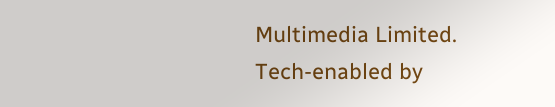Multimedia Limited.
Tech-enabled by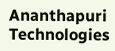Ananthapuri Technologies